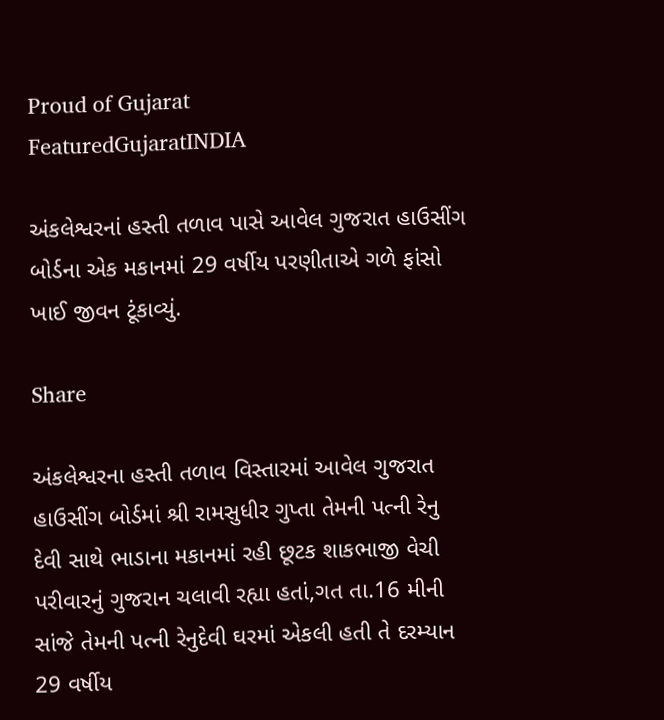Proud of Gujarat
FeaturedGujaratINDIA

અંકલેશ્વરનાં હસ્તી તળાવ પાસે આવેલ ગુજરાત હાઉસીંગ બોર્ડના એક મકાનમાં 29 વર્ષીય પરણીતાએ ગળે ફાંસો ખાઈ જીવન ટૂંકાવ્યું.

Share

અંકલેશ્વરના હસ્તી તળાવ વિસ્તારમાં આવેલ ગુજરાત હાઉસીંગ બોર્ડમાં શ્રી રામસુધીર ગુપ્તા તેમની પત્ની રેનુ દેવી સાથે ભાડાના મકાનમાં રહી છૂટક શાકભાજી વેચી પરીવારનું ગુજરાન ચલાવી રહ્યા હતાં,ગત તા.16 મીની સાંજે તેમની પત્ની રેનુદેવી ઘરમાં એકલી હતી તે દરમ્યાન 29 વર્ષીય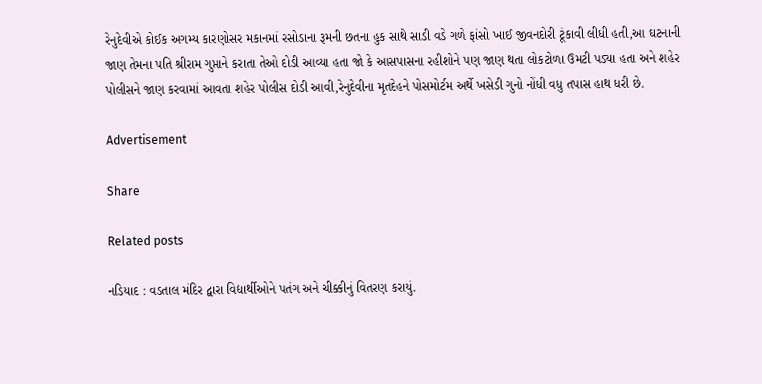રેનુદેવીએ કોઈક અગમ્ય કારણોસર મકાનમાં રસોડાના રૂમની છતના હુક સાથે સાડી વડે ગળે ફાંસો ખાઈ જીવનદોરી ટૂંકાવી લીધી હતી,આ ઘટનાની જાણ તેમના પતિ શ્રીરામ ગુપ્તાને કરાતા તેઓ દોડી આવ્યા હતા જો કે આસપાસના રહીશોને પણ જાણ થતા લોકટોળા ઉમટી પડ્યા હતા અને શહેર પોલીસને જાણ કરવામાં આવતા શહેર પોલીસ દોડી આવી,રેનુદેવીના મૃતદેહને પોસમોર્ટમ અર્થે ખસેડી ગુનો નોંધી વધુ તપાસ હાથ ધરી છે.

Advertisement

Share

Related posts

નડિયાદ : વડતાલ મંદિર દ્વારા વિદ્યાર્થીઓને પતંગ અને ચીક્કીનું વિતરણ કરાયું.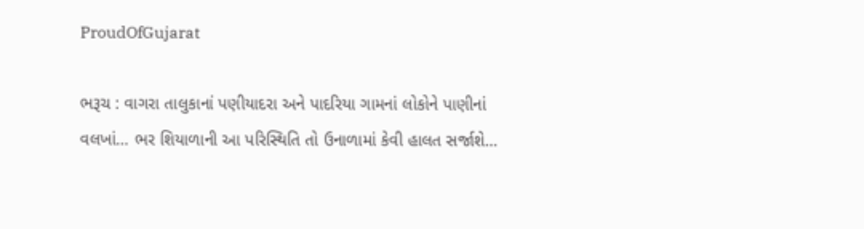ProudOfGujarat

ભરૂચ : વાગરા તાલુકાનાં પણીયાદરા અને પાદરિયા ગામનાં લોકોને પાણીનાં વલખાં… ભર શિયાળાની આ પરિસ્થિતિ તો ઉનાળામાં કેવી હાલત સર્જાશે…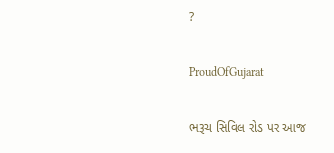?

ProudOfGujarat

ભરૂચ સિવિલ રોડ પર આજ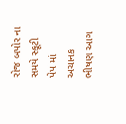રોજ બપોર ના સમયે સ્કૂટી પેપ માં અચાનક ભીષણ આગ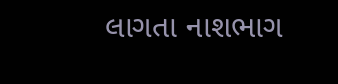લાગતા નાશભાગ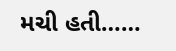મચી હતી……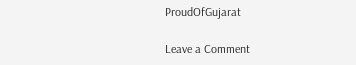ProudOfGujarat

Leave a Comment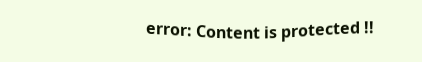error: Content is protected !!